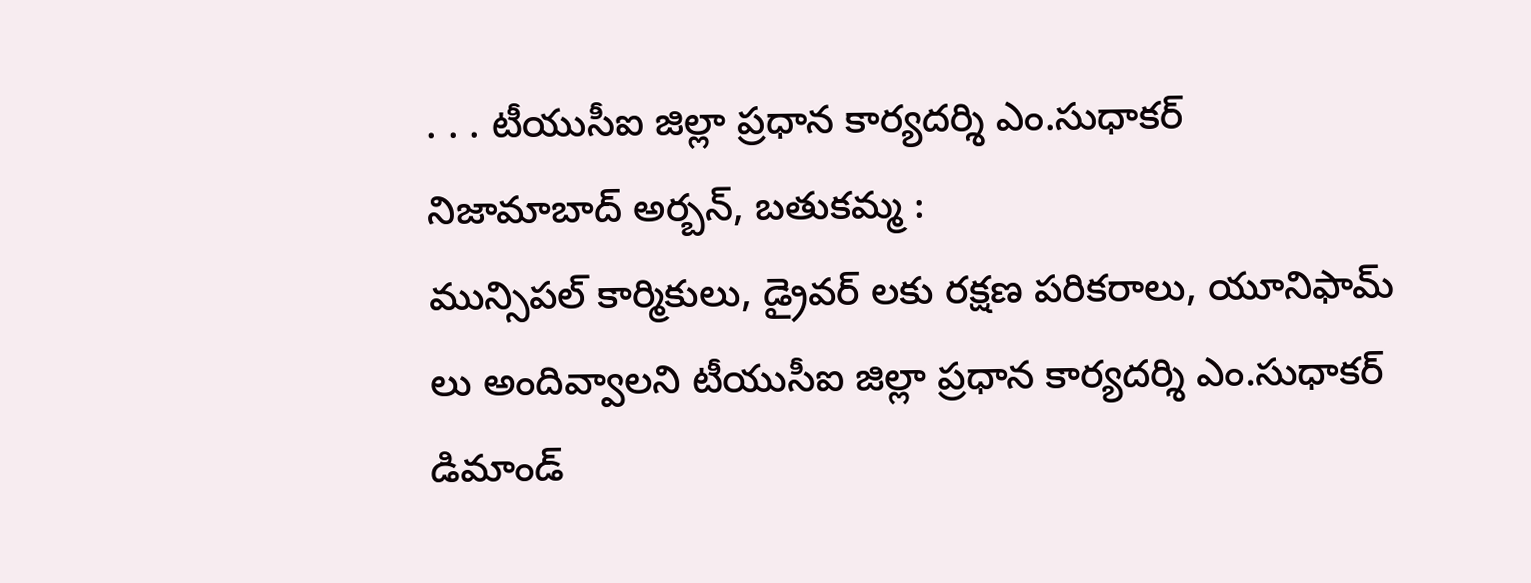. . . టీయుసీఐ జిల్లా ప్రధాన కార్యదర్శి ఎం.సుధాకర్
నిజామాబాద్ అర్బన్, బతుకమ్మ :
మున్సిపల్ కార్మికులు, డ్రైవర్ లకు రక్షణ పరికరాలు, యూనిఫామ్ లు అందివ్వాలని టీయుసీఐ జిల్లా ప్రధాన కార్యదర్శి ఎం.సుధాకర్ డిమాండ్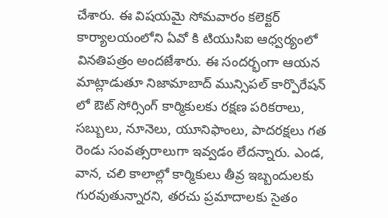చేశారు. ఈ విషయమై సోమవారం కలెక్టర్ కార్యాలయంలోని ఏవో కి టియుసిఐ ఆధ్వర్యంలో వినతిపత్రం అందజేశారు. ఈ సందర్భంగా ఆయన మాట్లాడుతూ నిజామాబాద్ మున్సిపల్ కార్పొరేషన్ లో ఔట్ సోర్సింగ్ కార్మికులకు రక్షణ పరికరాలు, సబ్బులు, నూనెలు, యూనిఫాంలు, పాదరక్షలు గత రెండు సంవత్సరాలుగా ఇవ్వడం లేదన్నారు. ఎండ, వాన, చలి కాలాల్లో కార్మికులు తీవ్ర ఇబ్బందులకు గురవుతున్నారని, తరచు ప్రమాదాలకు సైతం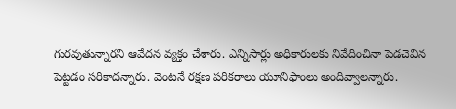గురవుతున్నారని ఆవేదన వ్యక్తం చేశారు. ఎన్నిసార్లు అధికారులకు నివేదించినా పెడచెవిన పెట్టడం సరికాదన్నారు. వెంటనే రక్షణ పరికరాలు యూనిఫాంలు అందివ్వాలన్నారు.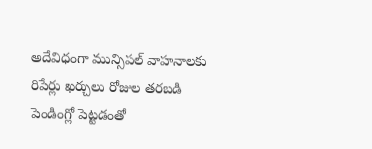అదేవిధంగా మున్సిపల్ వాహనాలకు రిపేర్లు ఖర్చులు రోజుల తరబడి పెండింగ్లో పెట్టడంతో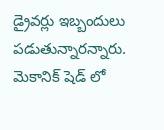డ్రైవర్లు ఇబ్బందులు పడుతున్నారన్నారు. మెకానిక్ షెడ్ లో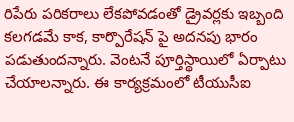రిపేరు పరికరాలు లేకపోవడంతో డ్రైవర్లకు ఇబ్బంది కలగడమే కాక, కార్పొరేషన్ పై అదనపు భారం పడుతుందన్నారు. వెంటనే పూర్తిస్థాయిలో ఏర్పాటు చేయాలన్నారు. ఈ కార్యక్రమంలో టీయుసీఐ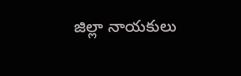జిల్లా నాయకులు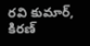రవి కుమార్, కిరణ్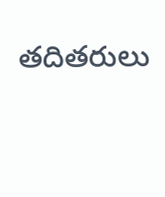తదితరులు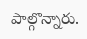పాల్గొన్నారు.